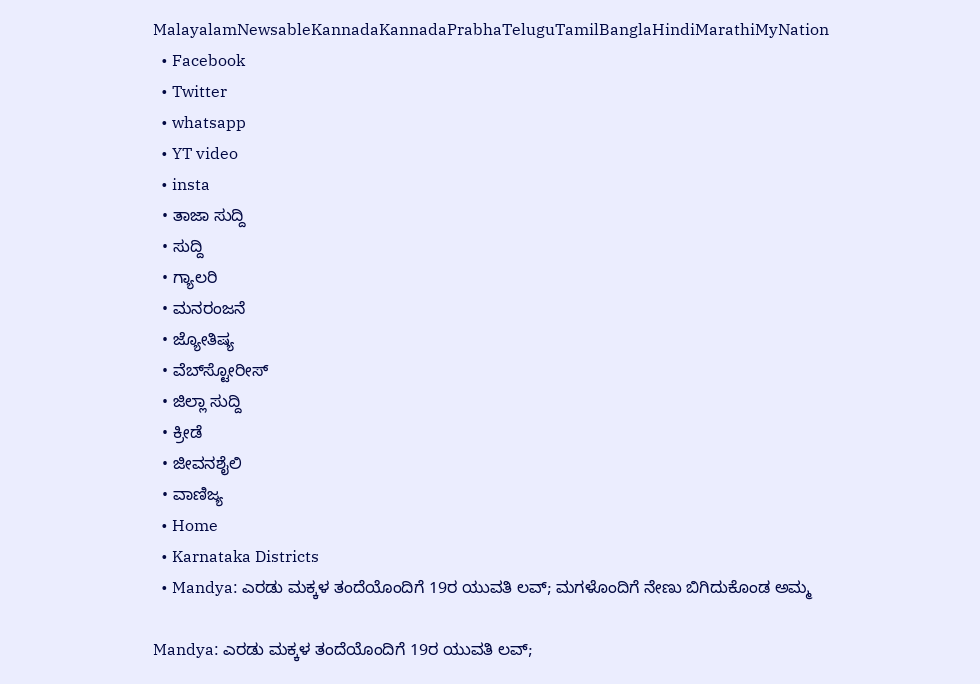MalayalamNewsableKannadaKannadaPrabhaTeluguTamilBanglaHindiMarathiMyNation
  • Facebook
  • Twitter
  • whatsapp
  • YT video
  • insta
  • ತಾಜಾ ಸುದ್ದಿ
  • ಸುದ್ದಿ
  • ಗ್ಯಾಲರಿ
  • ಮನರಂಜನೆ
  • ಜ್ಯೋತಿಷ್ಯ
  • ವೆಬ್‌ಸ್ಟೋರೀಸ್
  • ಜಿಲ್ಲಾ ಸುದ್ದಿ
  • ಕ್ರೀಡೆ
  • ಜೀವನಶೈಲಿ
  • ವಾಣಿಜ್ಯ
  • Home
  • Karnataka Districts
  • Mandya: ಎರಡು ಮಕ್ಕಳ ತಂದೆಯೊಂದಿಗೆ 19ರ ಯುವತಿ ಲವ್; ಮಗಳೊಂದಿಗೆ ನೇಣು ಬಿಗಿದುಕೊಂಡ ಅಮ್ಮ

Mandya: ಎರಡು ಮಕ್ಕಳ ತಂದೆಯೊಂದಿಗೆ 19ರ ಯುವತಿ ಲವ್;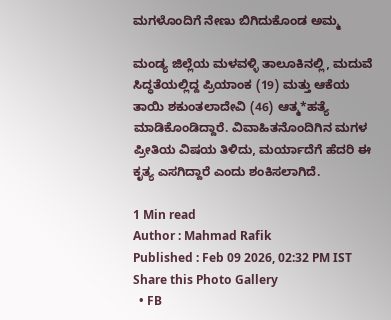ಮಗಳೊಂದಿಗೆ ನೇಣು ಬಿಗಿದುಕೊಂಡ ಅಮ್ಮ

ಮಂಡ್ಯ ಜಿಲ್ಲೆಯ ಮಳವಳ್ಳಿ ತಾಲೂಕಿನಲ್ಲಿ, ಮದುವೆ ಸಿದ್ಧತೆಯಲ್ಲಿದ್ದ ಪ್ರಿಯಾಂಕ (19) ಮತ್ತು ಆಕೆಯ ತಾಯಿ ಶಕುಂತಲಾದೇವಿ (46) ಆತ್ಮ*ಹತ್ಯೆ ಮಾಡಿಕೊಂಡಿದ್ದಾರೆ. ವಿವಾಹಿತನೊಂದಿಗಿನ ಮಗಳ ಪ್ರೀತಿಯ ವಿಷಯ ತಿಳಿದು, ಮರ್ಯಾದೆಗೆ ಹೆದರಿ ಈ ಕೃತ್ಯ ಎಸಗಿದ್ದಾರೆ ಎಂದು ಶಂಕಿಸಲಾಗಿದೆ.

1 Min read
Author : Mahmad Rafik
Published : Feb 09 2026, 02:32 PM IST
Share this Photo Gallery
  • FB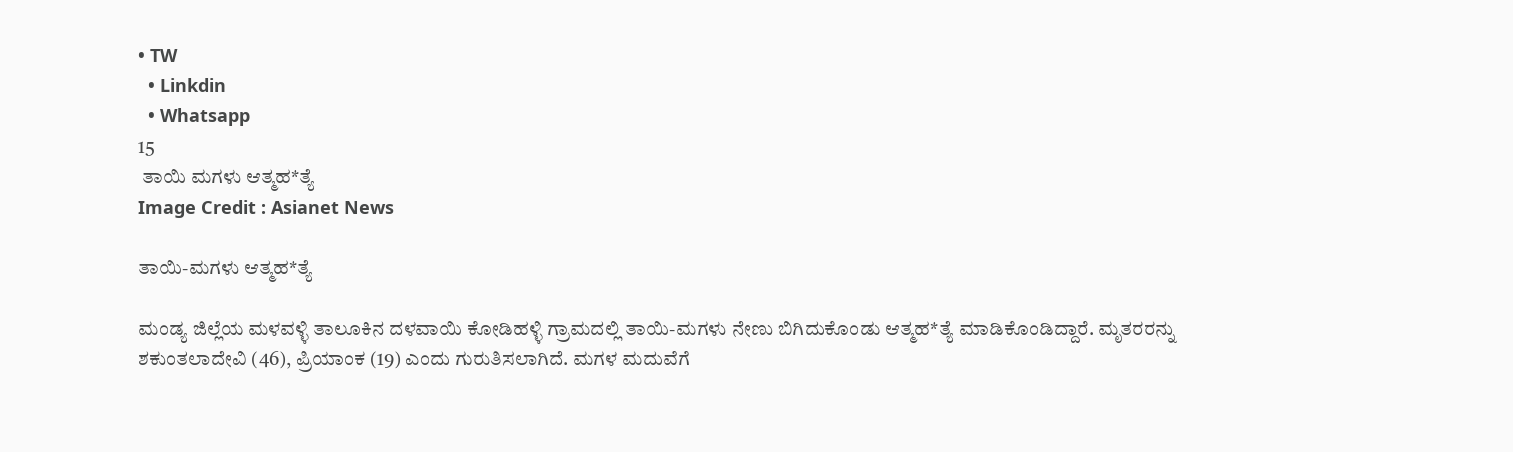• TW
  • Linkdin
  • Whatsapp
15
 ತಾಯಿ ಮಗಳು ಆತ್ಮಹ*ತ್ಯೆ
Image Credit : Asianet News

ತಾಯಿ-ಮಗಳು ಆತ್ಮಹ*ತ್ಯೆ

ಮಂಡ್ಯ ಜಿಲ್ಲೆಯ ಮಳವಳ್ಳಿ ತಾಲೂಕಿನ ದಳವಾಯಿ ಕೋಡಿಹಳ್ಳಿ ಗ್ರಾಮದಲ್ಲಿ ತಾಯಿ-ಮಗಳು ನೇಣು ಬಿಗಿದುಕೊಂಡು ಆತ್ಮಹ*ತ್ಯೆ ಮಾಡಿಕೊಂಡಿದ್ದಾರೆ. ಮೃತರರನ್ನು ಶಕುಂತಲಾದೇವಿ (46), ಪ್ರಿಯಾಂಕ (19) ಎಂದು ಗುರುತಿಸಲಾಗಿದೆ. ಮಗಳ ಮದುವೆಗೆ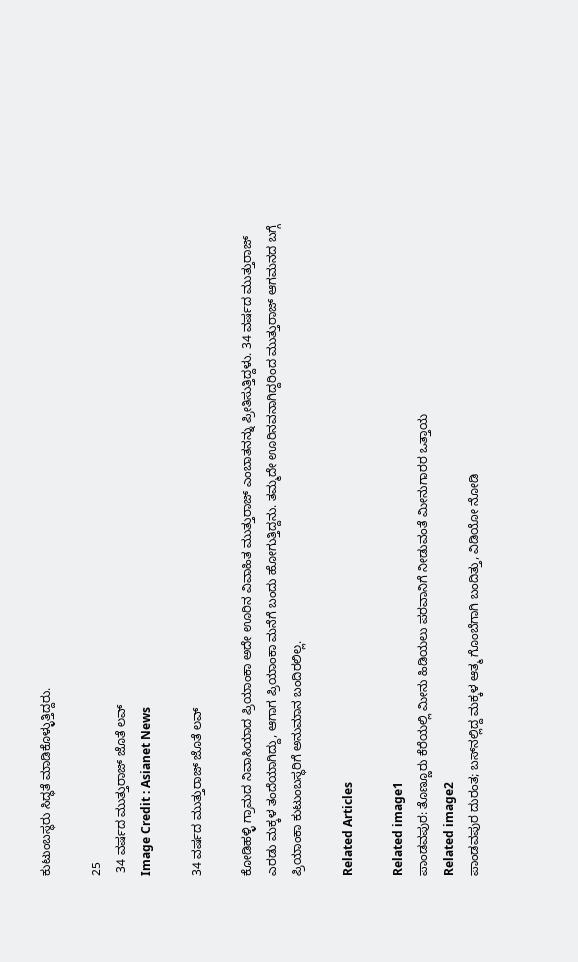ಕುಟುಂಬಸ್ಥರು ಸಿದ್ಧತೆ ಮಾಡಿಕೊಳ್ಳುತ್ತಿದ್ದರು.

25
 34 ವರ್ಷದ ಮುತ್ತುರಾಜ್‌ ಜೊತೆ ಲವ್
Image Credit : Asianet News

34 ವರ್ಷದ ಮುತ್ತುರಾಜ್‌ ಜೊತೆ ಲವ್

ಕೋಡಿಹಳ್ಳಿ ಗ್ರಾಮದ ನಿವಾಸಿಯಾದ ಪ್ರಿಯಾಂಕಾ ಅದೇ ಊರಿನ ವಿವಾಹಿತ ಮುತ್ತುರಾಜ್ ಎಂಬಾತನನ್ನು ಪ್ರೀತಿಸುತ್ತಿದ್ದಳು. 34 ವರ್ಷದ ಮುತ್ತುರಾಜ್‌ ಎರಡು ಮಕ್ಕಳ ತಂದೆಯಾಗಿದ್ದು, ಆಗಾಗ ಪ್ರಿಯಾಂಕಾ ಮನೆಗೆ ಬಂದು ಹೋಗುತ್ತಿದ್ದನು. ತಮ್ಮದೇ ಊರಿನವನಾಗಿದ್ದರಿಂದ ಮುತ್ತುರಾಜ್‌ ಆಗಮನದ ಬಗ್ಗೆ ಪ್ರಿಯಾಂಕಾ ಕುಟುಂಬಸ್ಥರಿಗೆ ಅನುಮಾನ ಬಂದಿರಲಿಲ್ಲ.

Related Articles

Related image1
ಪಾಂಡವಪುರ: ತೊಣ್ಣೂರು ಕೆರೆಯಲ್ಲಿ ಮೀನು ಹಿಡಿಯಲು ಪರವಾನಿಗೆ ನೀಡುವಂತೆ ಮೀನುಗಾರರ ಒತ್ತಾಯ
Related image2
ಪಾಂಡವಪುರ ದುರಂತ; ಬಸ್‌ನಲ್ಲಿದ್ದ ಮಕ್ಕಳ ಆತ್ಮ ಗೊಂಬೆಗಾಗಿ ಬಂದಿತ್ತು, ವಿಡಿಯೋ ನೋಡಿ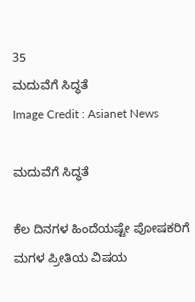35
ಮದುವೆಗೆ ಸಿದ್ಧತೆ
Image Credit : Asianet News

ಮದುವೆಗೆ ಸಿದ್ಧತೆ

ಕೆಲ ದಿನಗಳ ಹಿಂದೆಯಷ್ಟೇ ಪೋಷಕರಿಗೆ ಮಗಳ ಪ್ರೀತಿಯ ವಿಷಯ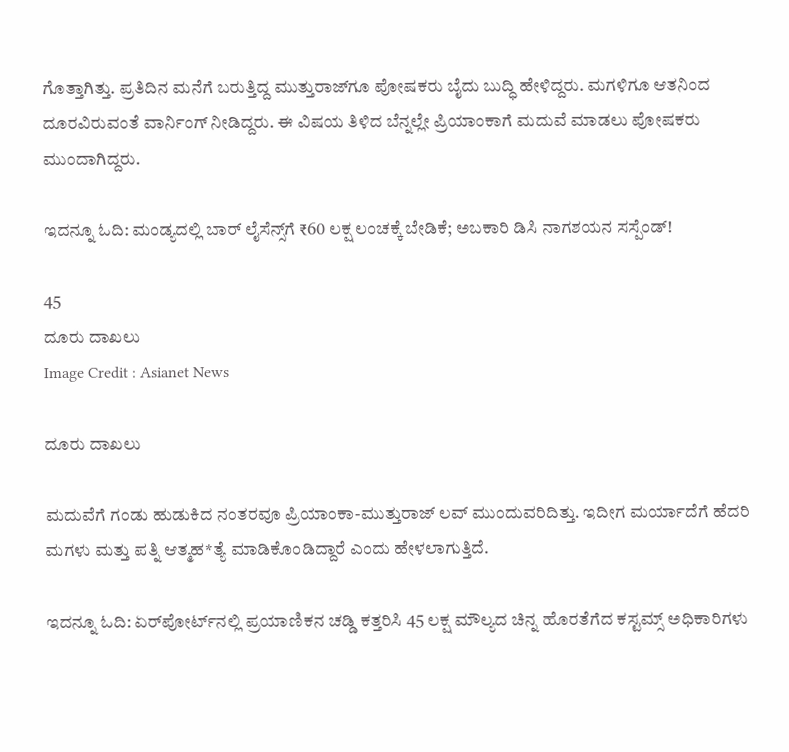ಗೊತ್ತಾಗಿತ್ತು. ಪ್ರತಿದಿನ ಮನೆಗೆ ಬರುತ್ತಿದ್ದ ಮುತ್ತುರಾಜ್‌ಗೂ ಪೋಷಕರು ಬೈದು ಬುದ್ಧಿ ಹೇಳಿದ್ದರು. ಮಗಳಿಗೂ ಆತನಿಂದ ದೂರವಿರುವಂತೆ ವಾರ್ನಿಂಗ್ ನೀಡಿದ್ದರು. ಈ ವಿಷಯ ತಿಳಿದ ಬೆನ್ನಲ್ಲೇ ಪ್ರಿಯಾಂಕಾಗೆ ಮದುವೆ ಮಾಡಲು ಪೋಷಕರು ಮುಂದಾಗಿದ್ದರು.

ಇದನ್ನೂ ಓದಿ: ಮಂಡ್ಯದಲ್ಲಿ ಬಾರ್ ಲೈಸೆನ್ಸ್‌ಗೆ ₹60 ಲಕ್ಷ ಲಂಚಕ್ಕೆ ಬೇಡಿಕೆ; ಅಬಕಾರಿ ಡಿಸಿ ನಾಗಶಯನ ಸಸ್ಪೆಂಡ್!

45
ದೂರು ದಾಖಲು
Image Credit : Asianet News

ದೂರು ದಾಖಲು

ಮದುವೆಗೆ ಗಂಡು ಹುಡುಕಿದ ನಂತರವೂ ಪ್ರಿಯಾಂಕಾ-ಮುತ್ತುರಾಜ್ ಲವ್ ಮುಂದುವರಿದಿತ್ತು. ಇದೀಗ ಮರ್ಯಾದೆಗೆ ಹೆದರಿ ಮಗಳು ಮತ್ತು ಪತ್ನಿ ಆತ್ಮಹ*ತ್ಯೆ ಮಾಡಿಕೊಂಡಿದ್ದಾರೆ ಎಂದು ಹೇಳಲಾಗುತ್ತಿದೆ.

ಇದನ್ನೂ ಓದಿ: ಏರ್‌ಪೋರ್ಟ್‌ನಲ್ಲಿ ಪ್ರಯಾಣಿಕನ ಚಡ್ಡಿ ಕತ್ತರಿಸಿ 45 ಲಕ್ಷ ಮೌಲ್ಯದ ಚಿನ್ನ ಹೊರತೆಗೆದ ಕಸ್ಟಮ್ಸ್ ಅಧಿಕಾರಿಗಳು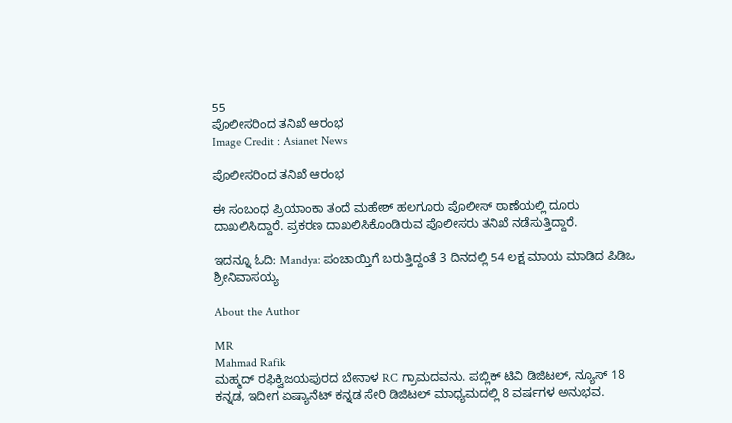55
ಪೊಲೀಸರಿಂದ ತನಿಖೆ ಆರಂಭ
Image Credit : Asianet News

ಪೊಲೀಸರಿಂದ ತನಿಖೆ ಆರಂಭ

ಈ ಸಂಬಂಧ ಪ್ರಿಯಾಂಕಾ ತಂದೆ ಮಹೇಶ್‌ ಹಲಗೂರು ಪೊಲೀಸ್ ಠಾಣೆಯಲ್ಲಿ ದೂರು ದಾಖಲಿಸಿದ್ದಾರೆ. ಪ್ರಕರಣ ದಾಖಲಿಸಿಕೊಂಡಿರುವ ಪೊಲೀಸರು ತನಿಖೆ ನಡೆಸುತ್ತಿದ್ದಾರೆ.

ಇದನ್ನೂ ಓದಿ: Mandya: ಪಂಚಾಯ್ತಿಗೆ ಬರುತ್ತಿದ್ದಂತೆ 3 ದಿನದಲ್ಲಿ 54 ಲಕ್ಷ ಮಾಯ ಮಾಡಿದ ಪಿಡಿಒ ಶ್ರೀನಿವಾಸಯ್ಯ

About the Author

MR
Mahmad Rafik
ಮಹ್ಮದ್ ರಫಿಕ್ವಿಜಯಪುರದ ಬೇನಾಳ RC ಗ್ರಾಮದವನು. ಪಬ್ಲಿಕ್ ಟಿವಿ ಡಿಜಿಟಲ್, ನ್ಯೂಸ್ 18 ಕನ್ನಡ, ಇದೀಗ ಏಷ್ಯಾನೆಟ್ ಕನ್ನಡ ಸೇರಿ ಡಿಜಿಟಲ್ ಮಾಧ್ಯಮದಲ್ಲಿ 8 ವರ್ಷಗಳ ಅನುಭವ.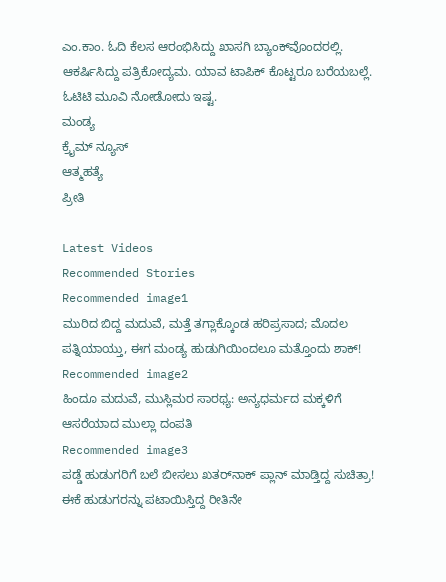ಎಂ.ಕಾಂ. ಓದಿ ಕೆಲಸ ಆರಂಭಿಸಿದ್ದು ಖಾಸಗಿ ಬ್ಯಾಂಕ್‌ವೊಂದರಲ್ಲಿ. ಆಕರ್ಷಿಸಿದ್ದು ಪತ್ರಿಕೋದ್ಯಮ. ಯಾವ ಟಾಪಿಕ್ ಕೊಟ್ಟರೂ ಬರೆಯಬಲ್ಲೆ. ಓಟಿಟಿ ಮೂವಿ ನೋಡೋದು ಇಷ್ಟ.
ಮಂಡ್ಯ
ಕ್ರೈಮ್ ನ್ಯೂಸ್
ಆತ್ಮಹತ್ಯೆ
ಪ್ರೀತಿ

Latest Videos
Recommended Stories
Recommended image1
ಮುರಿದ ಬಿದ್ದ ಮದುವೆ, ಮತ್ತೆ ತಗ್ಲಾಕ್ಕೊಂಡ ಹರಿಪ್ರಸಾದ; ಮೊದಲ ಪತ್ನಿಯಾಯ್ತು, ಈಗ ಮಂಡ್ಯ ಹುಡುಗಿಯಿಂದಲೂ ಮತ್ತೊಂದು ಶಾಕ್!
Recommended image2
ಹಿಂದೂ ಮದುವೆ, ಮುಸ್ಲಿಮರ ಸಾರಥ್ಯ: ಅನ್ಯಧರ್ಮದ ಮಕ್ಕಳಿಗೆ ಆಸರೆಯಾದ ಮುಲ್ಲಾ ದಂಪತಿ
Recommended image3
ಪಡ್ಡೆ ಹುಡುಗರಿಗೆ ಬಲೆ ಬೀಸಲು ಖತರ್‌ನಾಕ್ ಪ್ಲಾನ್ ಮಾಡ್ತಿದ್ದ ಸುಚಿತ್ರಾ! ಈಕೆ ಹುಡುಗರನ್ನು ಪಟಾಯಿಸ್ತಿದ್ದ ರೀತಿನೇ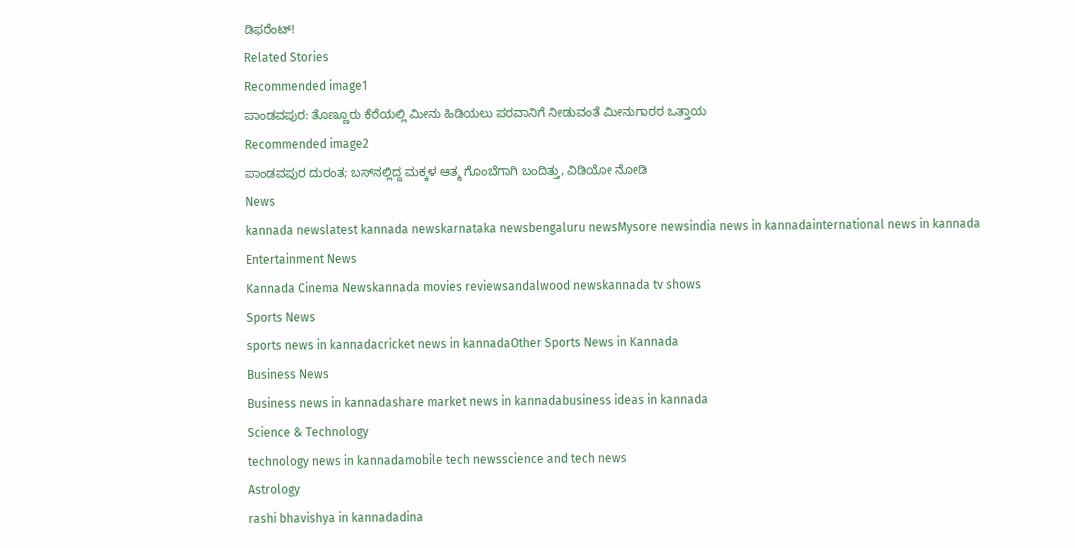ಡಿಫರೆಂಟ್!
Related Stories
Recommended image1
ಪಾಂಡವಪುರ: ತೊಣ್ಣೂರು ಕೆರೆಯಲ್ಲಿ ಮೀನು ಹಿಡಿಯಲು ಪರವಾನಿಗೆ ನೀಡುವಂತೆ ಮೀನುಗಾರರ ಒತ್ತಾಯ
Recommended image2
ಪಾಂಡವಪುರ ದುರಂತ; ಬಸ್‌ನಲ್ಲಿದ್ದ ಮಕ್ಕಳ ಆತ್ಮ ಗೊಂಬೆಗಾಗಿ ಬಂದಿತ್ತು, ವಿಡಿಯೋ ನೋಡಿ
News
kannada newslatest kannada newskarnataka newsbengaluru newsMysore newsindia news in kannadainternational news in kannada
Entertainment News
Kannada Cinema Newskannada movies reviewsandalwood newskannada tv shows
Sports News
sports news in kannadacricket news in kannadaOther Sports News in Kannada
Business News
Business news in kannadashare market news in kannadabusiness ideas in kannada
Science & Technology
technology news in kannadamobile tech newsscience and tech news
Astrology
rashi bhavishya in kannadadina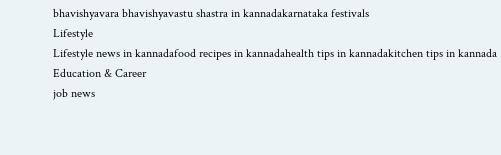bhavishyavara bhavishyavastu shastra in kannadakarnataka festivals
Lifestyle
Lifestyle news in kannadafood recipes in kannadahealth tips in kannadakitchen tips in kannada
Education & Career
job news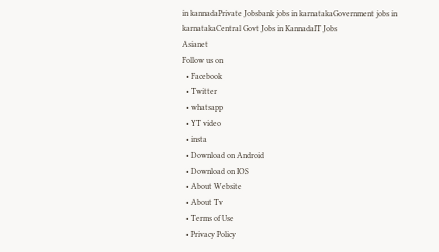in kannadaPrivate Jobsbank jobs in karnatakaGovernment jobs in karnatakaCentral Govt Jobs in KannadaIT Jobs
Asianet
Follow us on
  • Facebook
  • Twitter
  • whatsapp
  • YT video
  • insta
  • Download on Android
  • Download on IOS
  • About Website
  • About Tv
  • Terms of Use
  • Privacy Policy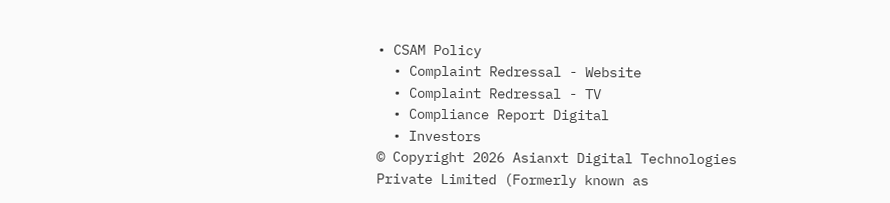• CSAM Policy
  • Complaint Redressal - Website
  • Complaint Redressal - TV
  • Compliance Report Digital
  • Investors
© Copyright 2026 Asianxt Digital Technologies Private Limited (Formerly known as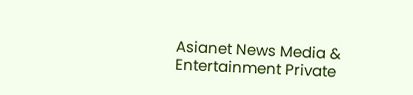Asianet News Media & Entertainment Private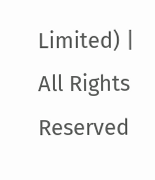Limited) | All Rights Reserved